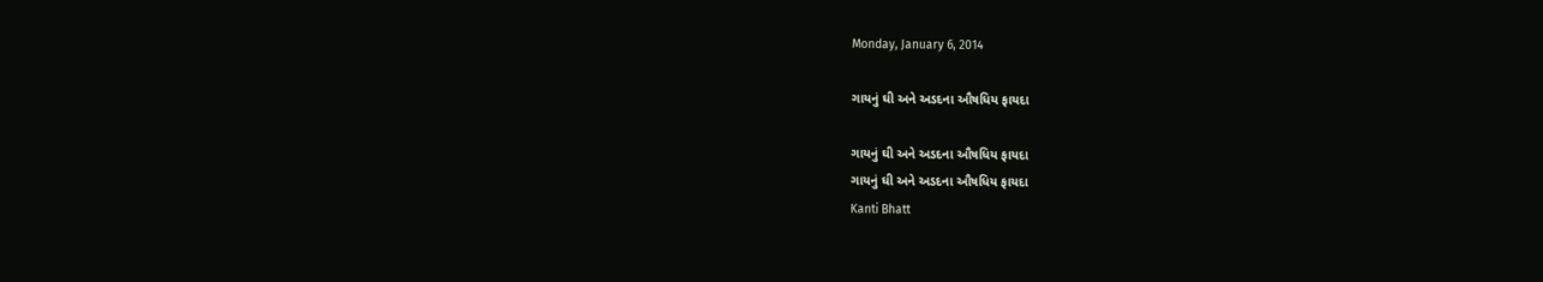Monday, January 6, 2014

ગાયનું ઘી અને અડદના ઔષધિય ફાયદા

ગાયનું ઘી અને અડદના ઔષધિય ફાયદા
ગાયનું ઘી અને અડદના ઔષધિય ફાયદા
Kanti Bhatt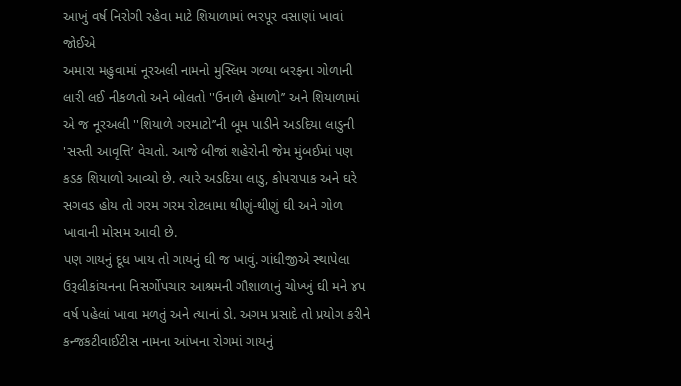આખું વર્ષ નિરોગી રહેવા માટે શિયાળામાં ભરપૂર વસાણાં ખાવાં જોઈએ
અમારા મહુવામાં નૂરઅલી નામનો મુસ્લિમ ગળ્યા બરફના ગોળાની લારી લઈ નીકળતો અને બોલતો ''ઉનાળે હેમાળો’’ અને શિયાળામાં એ જ નૂરઅલી ''શિયાળે ગરમાટો’’ની બૂમ પાડીને અડદિયા લાડુની 'સસ્તી આવૃત્તિ’ વેચતો. આજે બીજાં શહેરોની જેમ મુંબઈમાં પણ કડક શિયાળો આવ્યો છે. ત્યારે અડદિયા લાડુ, કોપરાપાક અને ઘરે સગવડ હોય તો ગરમ ગરમ રોટલામા થીણું-થીણું ઘી અને ગોળ ખાવાની મોસમ આવી છે.
પણ ગાયનું દૂધ ખાય તો ગાયનું ઘી જ ખાવું. ગાંધીજીએ સ્થાપેલા ઉરૂલીકાંચનના નિસર્ગોપચાર આશ્રમની ગૌશાળાનું ચોખ્ખું ઘી મને ૪પ વર્ષ પહેલાં ખાવા મળતું અને ત્યાનાં ડો. અગમ પ્રસાદે તો પ્રયોગ કરીને કન્જકટીવાઈટીસ નામના આંખના રોગમાં ગાયનું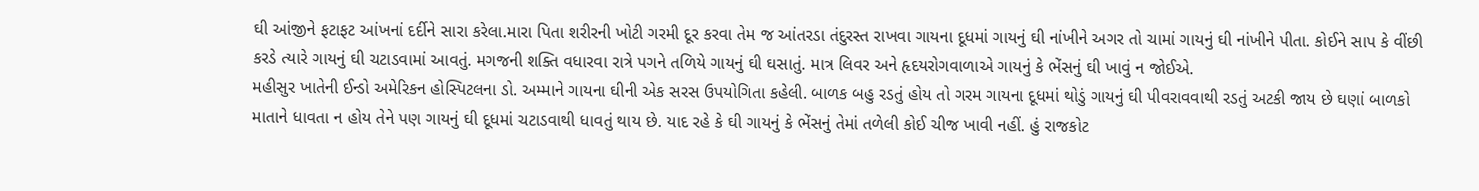ઘી આંજીને ફટાફટ આંખનાં દર્દીને સારા કરેલા.મારા પિતા શરીરની ખોટી ગરમી દૂર કરવા તેમ જ આંતરડા તંદુરસ્ત રાખવા ગાયના દૂધમાં ગાયનું ઘી નાંખીને અગર તો ચામાં ગાયનું ઘી નાંખીને પીતા. કોઈને સાપ કે વીંછી કરડે ત્યારે ગાયનું ઘી ચટાડવામાં આવતું. મગજની શક્તિ વધારવા રાત્રે પગને તળિયે ગાયનું ઘી ઘસાતું. માત્ર લિવર અને હૃદયરોગવાળાએ ગાયનું કે ભેંસનું ઘી ખાવું ન જોઈએ.
મહીસુર ખાતેની ઈન્ડો અમેરિકન હોસ્પિટલના ડો. અમ્માને ગાયના ઘીની એક સરસ ઉપયોગિતા કહેલી. બાળક બહુ રડતું હોય તો ગરમ ગાયના દૂધમાં થોડું ગાયનું ઘી પીવરાવવાથી રડતું અટકી જાય છે ઘણાં બાળકો માતાને ધાવતા ન હોય તેને પણ ગાયનું ઘી દૂધમાં ચટાડવાથી ધાવતું થાય છે. યાદ રહે કે ઘી ગાયનું કે ભેંસનું તેમાં તળેલી કોઈ ચીજ ખાવી નહીં. હું રાજકોટ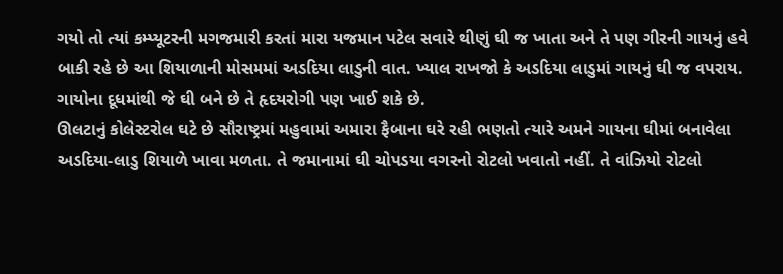ગયો તો ત્યાં કમ્પ્યૂટરની મગજમારી કરતાં મારા યજમાન પટેલ સવારે થીણું ઘી જ ખાતા અને તે પણ ગીરની ગાયનું હવે બાકી રહે છે આ શિયાળાની મોસમમાં અડદિયા લાડુની વાત. ખ્યાલ રાખજો કે અડદિયા લાડુમાં ગાયનું ઘી જ વપરાય. ગાયોના દૂધમાંથી જે ઘી બને છે તે હૃદયરોગી પણ ખાઈ શકે છે.
ઊલટાનું કોલેસ્ટરોલ ઘટે છે સૌરાષ્ટ્રમાં મહુવામાં અમારા ફૈબાના ઘરે રહી ભણતો ત્યારે અમને ગાયના ઘીમાં બનાવેલા અડદિયા-લાડુ શિયાળે ખાવા મળતા. તે જમાનામાં ઘી ચોપડયા વગરનો રોટલો ખવાતો નહીં. તે વાંઝિયો રોટલો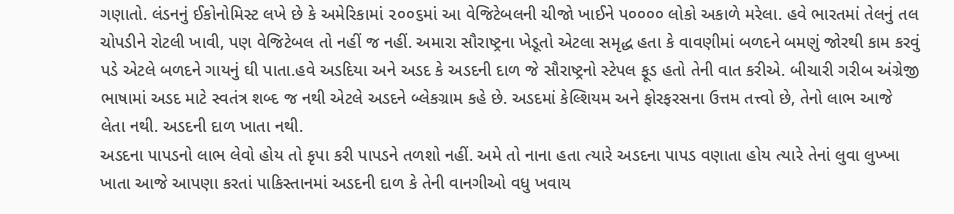ગણાતો. લંડનનું ઈકોનોમિસ્ટ લખે છે કે અમેરિકામાં ૨૦૦૬માં આ વેજિટેબલની ચીજો ખાઈને પ૦૦૦૦ લોકો અકાળે મરેલા. હવે ભારતમાં તેલનું તલ ચોપડીને રોટલી ખાવી, પણ વેજિટેબલ તો નહીં જ નહીં. અમારા સૌરાષ્ટ્રના ખેડૂતો એટલા સમૃદ્ધ હતા કે વાવણીમાં બળદને બમણું જોરથી કામ કરવું પડે એટલે બળદને ગાયનું ઘી પાતા.હવે અડદિયા અને અડદ કે અડદની દાળ જે સૌરાષ્ટ્રનો સ્ટેપલ ફૂડ હતો તેની વાત કરીએ. બીચારી ગરીબ અંગ્રેજી ભાષામાં અડદ માટે સ્વતંત્ર શબ્દ જ નથી એટલે અડદને બ્લેકગ્રામ કહે છે. અડદમાં કેલ્શિયમ અને ફોરફરસના ઉત્તમ તત્ત્વો છે, તેનો લાભ આજે લેતા નથી. અડદની દાળ ખાતા નથી.
અડદના પાપડનો લાભ લેવો હોય તો કૃપા કરી પાપડને તળશો નહીં. અમે તો નાના હતા ત્યારે અડદના પાપડ વણાતા હોય ત્યારે તેનાં લુવા લુખ્ખા ખાતા આજે આપણા કરતાં પાકિસ્તાનમાં અડદની દાળ કે તેની વાનગીઓ વધુ ખવાય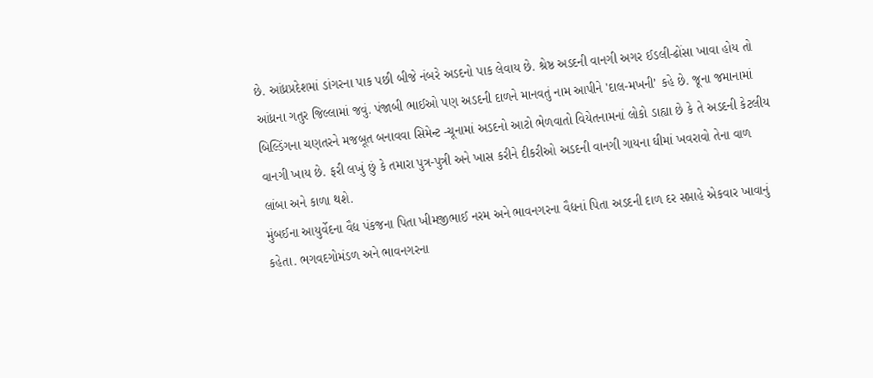છે. આંધ્રપ્રદેશમાં ડાંગરના પાક પછી બીજે નંબરે અડદનો પાક લેવાય છે. શ્રેષ્ઠ અડદની વાનગી અગર ઈડલી-ઢોંસા ખાવા હોય તો આંધ્રના ગતુર જિલ્લામાં જવું. પંજાબી ભાઈઓ પણ અડદની દાળને માનવતું નામ આપીને 'દાલ-મખની’ કહે છે. જૂના જમાનામાં બિલ્ડિંગના ચણતરને મજબૂત બનાવવા સિમેન્ટ -ચૂનામાં અડદનો આટો ભેળવાતો વિયેતનામનાં લોકો ડાહ્યા છે કે તે અડદની કેટલીય વાનગી ખાય છે. ફરી લખું છું કે તમારા પુત્ર-પુત્રી અને ખાસ કરીને દીકરીઓ અડદની વાનગી ગાયના ઘીમાં ખવરાવો તેના વાળ લાંબા અને કાળા થશે.
મુંબઈના આયુર્વેદના વૈદ્ય પંકજના પિતા ખીમજીભાઈ નરમ અને ભાવનગરના વૈદ્યનાં પિતા અડદની દાળ દર સપ્તાહે એકવાર ખાવાનું કહેતા. ભગવદગોમંડળ અને ભાવનગરના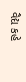વૈદ્ય કહે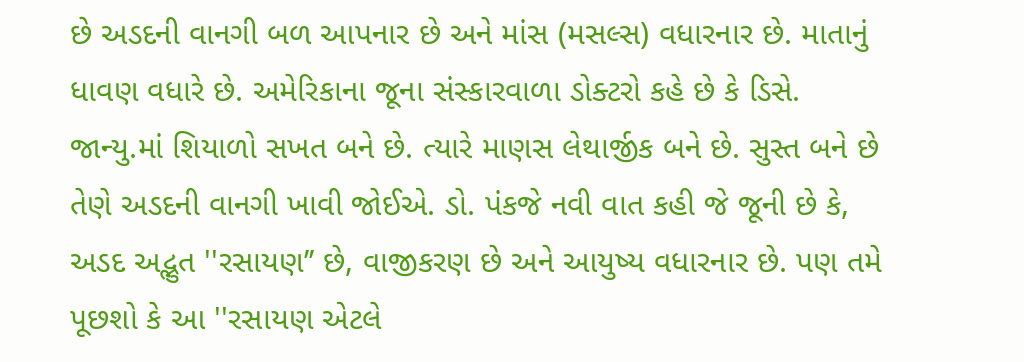છે અડદની વાનગી બળ આપનાર છે અને માંસ (મસલ્સ) વધારનાર છે. માતાનું ધાવણ વધારે છે. અમેરિકાના જૂના સંસ્કારવાળા ડોક્ટરો કહે છે કે ડિસે. જાન્યુ.માં શિયાળો સખત બને છે. ત્યારે માણસ લેથાર્જીક બને છે. સુસ્ત બને છે તેણે અડદની વાનગી ખાવી જોઈએ. ડો. પંકજે નવી વાત કહી જે જૂની છે કે, અડદ અદ્ભુત ''રસાયણ’’ છે, વાજીકરણ છે અને આયુષ્ય વધારનાર છે. પણ તમે પૂછશો કે આ ''રસાયણ એટલે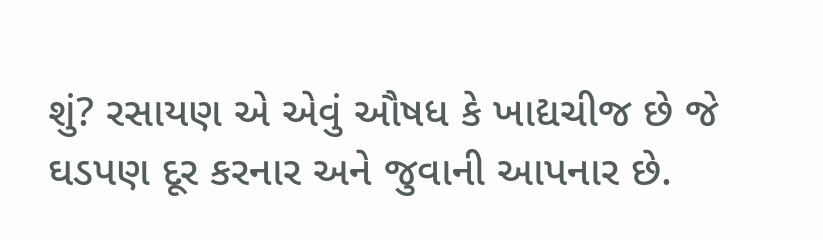શું? રસાયણ એ એવું ઔષધ કે ખાદ્યચીજ છે જે ઘડપણ દૂર કરનાર અને જુવાની આપનાર છે.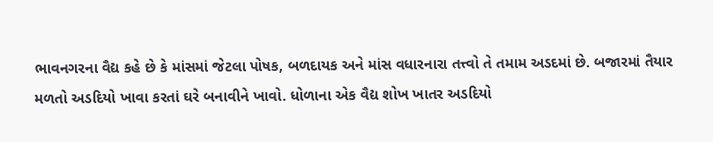ભાવનગરના વૈદ્ય કહે છે કે માંસમાં જેટલા પોષક, બળદાયક અને માંસ વધારનારા તત્ત્વો તે તમામ અડદમાં છે. બજારમાં તૈયાર મળતો અડદિયો ખાવા કરતાં ઘરે બનાવીને ખાવો. ધોળાના એક વૈદ્ય શોખ ખાતર અડદિયો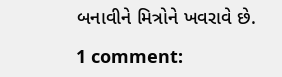બનાવીને મિત્રોને ખવરાવે છે.

1 comment: